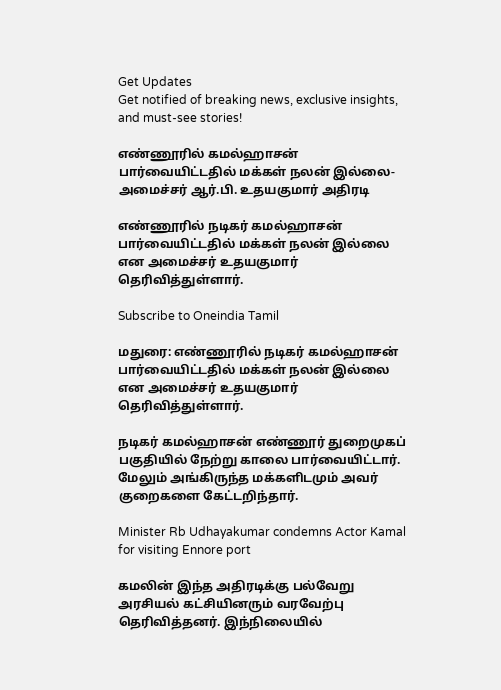Get Updates
Get notified of breaking news, exclusive insights, and must-see stories!

எண்ணூரில் கமல்ஹாசன் பார்வையிட்டதில் மக்கள் நலன் இல்லை- அமைச்சர் ஆர்.பி. உதயகுமார் அதிரடி

எண்ணூரில் நடிகர் கமல்ஹாசன் பார்வையிட்டதில் மக்கள் நலன் இல்லை என அமைச்சர் உதயகுமார் தெரிவித்துள்ளார்.

Subscribe to Oneindia Tamil

மதுரை: எண்ணூரில் நடிகர் கமல்ஹாசன் பார்வையிட்டதில் மக்கள் நலன் இல்லை என அமைச்சர் உதயகுமார் தெரிவித்துள்ளார்.

நடிகர் கமல்ஹாசன் எண்ணூர் துறைமுகப் பகுதியில் நேற்று காலை பார்வையிட்டார். மேலும் அங்கிருந்த மக்களிடமும் அவர் குறைகளை கேட்டறிந்தார்.

Minister Rb Udhayakumar condemns Actor Kamal for visiting Ennore port

கமலின் இந்த அதிரடிக்கு பல்வேறு அரசியல் கட்சியினரும் வரவேற்பு தெரிவித்தனர். இந்நிலையில்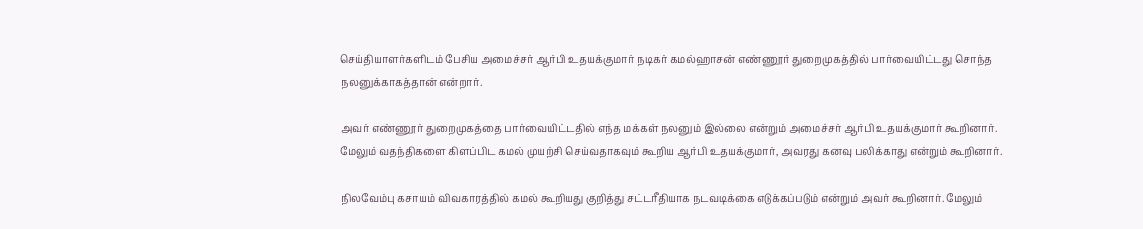செய்தியாளர்களிடம் பேசிய அமைச்சர் ஆர்பி உதயக்குமார் நடிகர் கமல்ஹாசன் எண்ணூர் துறைமுகத்தில் பார்வையிட்டது சொந்த நலனுக்காகத்தான் என்றார்.

அவர் எண்ணூர் துறைமுகத்தை பார்வையிட்டதில் எந்த மக்கள் நலனும் இல்லை என்றும் அமைச்சர் ஆர்பி உதயக்குமார் கூறினார். மேலும் வதந்திகளை கிளப்பிட கமல் முயற்சி செய்வதாகவும் கூறிய ஆர்பி உதயக்குமார், அவரது கனவு பலிக்காது என்றும் கூறினார்.

நிலவேம்பு கசாயம் விவகாரத்தில் கமல் கூறியது குறித்து சட்டரீதியாக நடவடிக்கை எடுக்கப்படும் என்றும் அவர் கூறினார். மேலும்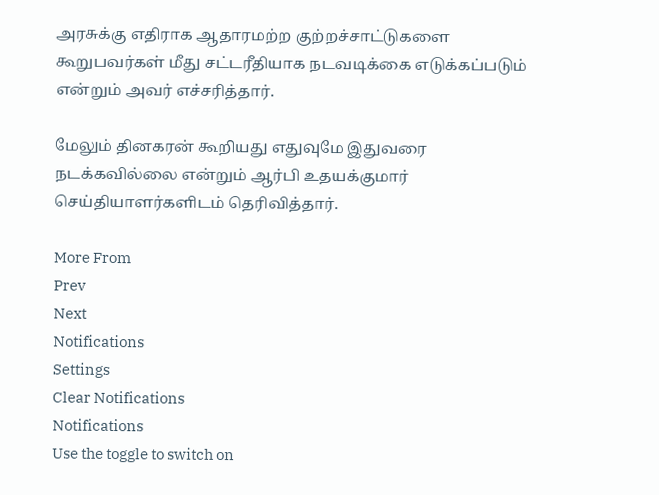அரசுக்கு எதிராக ஆதாரமற்ற குற்றச்சாட்டுகளை கூறுபவர்கள் மீது சட்டரீதியாக நடவடிக்கை எடுக்கப்படும் என்றும் அவர் எச்சரித்தார்.

மேலும் தினகரன் கூறியது எதுவுமே இதுவரை நடக்கவில்லை என்றும் ஆர்பி உதயக்குமார் செய்தியாளர்களிடம் தெரிவித்தார்.

More From
Prev
Next
Notifications
Settings
Clear Notifications
Notifications
Use the toggle to switch on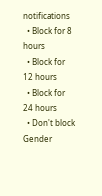notifications
  • Block for 8 hours
  • Block for 12 hours
  • Block for 24 hours
  • Don't block
Gender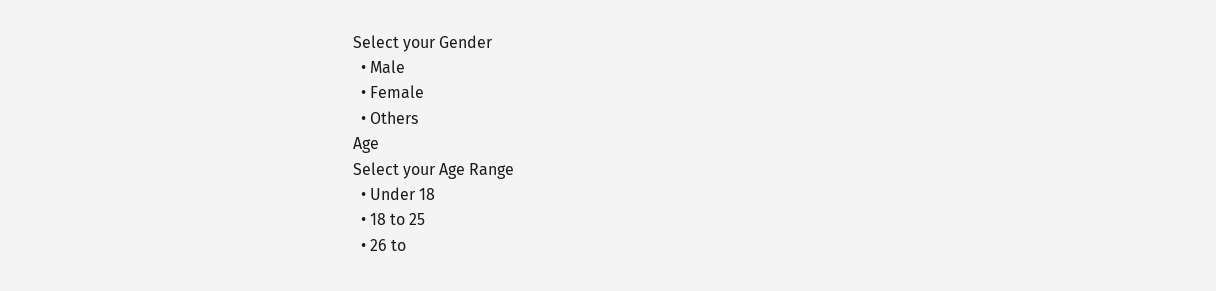Select your Gender
  • Male
  • Female
  • Others
Age
Select your Age Range
  • Under 18
  • 18 to 25
  • 26 to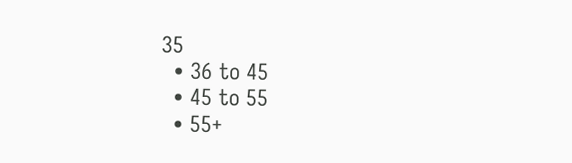35
  • 36 to 45
  • 45 to 55
  • 55+